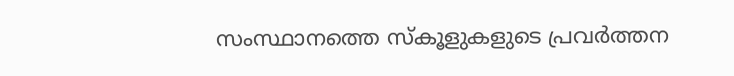സംസ്ഥാനത്തെ സ്‌കൂളുകളുടെ പ്രവര്‍ത്തന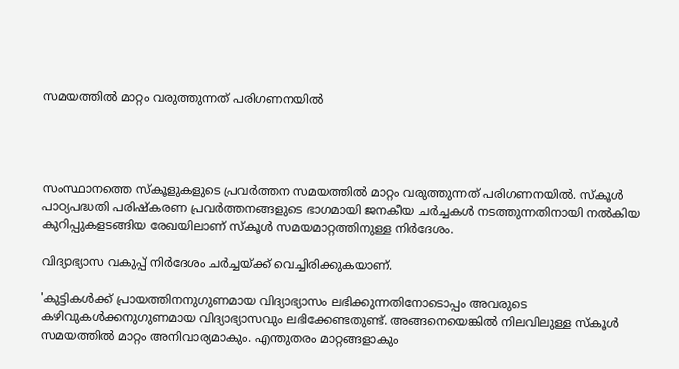സമയത്തില്‍ മാറ്റം വരുത്തുന്നത് പരിഗണനയില്‍




സംസ്ഥാനത്തെ സ്‌കൂളുകളുടെ പ്രവര്‍ത്തന സമയത്തില്‍ മാറ്റം വരുത്തുന്നത് പരിഗണനയില്‍. സ്‌കൂള്‍ പാഠ്യപദ്ധതി പരിഷ്‌കരണ പ്രവര്‍ത്തനങ്ങളുടെ ഭാഗമായി ജനകീയ ചര്‍ച്ചകള്‍ നടത്തുന്നതിനായി നല്‍കിയ കുറിപ്പുകളടങ്ങിയ രേഖയിലാണ് സ്‌കൂള്‍ സമയമാറ്റത്തിനുള്ള നിര്‍ദേശം.

വിദ്യാഭ്യാസ വകുപ്പ് നിര്‍ദേശം ചര്‍ച്ചയ്ക്ക് വെച്ചിരിക്കുകയാണ്.

'കുട്ടികള്‍ക്ക് പ്രായത്തിനനുഗുണമായ വിദ്യാഭ്യാസം ലഭിക്കുന്നതിനോടൊപ്പം അവരുടെ കഴിവുകള്‍ക്കനുഗുണമായ വിദ്യാഭ്യാസവും ലഭിക്കേണ്ടതുണ്ട്. അങ്ങനെയെങ്കില്‍ നിലവിലുള്ള സ്‌കൂള്‍ സമയത്തില്‍ മാറ്റം അനിവാര്യമാകും. എന്തുതരം മാറ്റങ്ങളാകും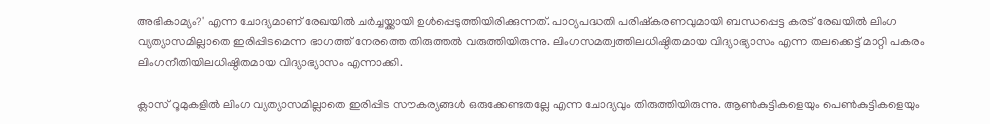അഭികാമ്യം?' എന്ന ചോദ്യമാണ് രേഖയില്‍ ചര്‍ച്ചയ്ക്കായി ഉള്‍പ്പെടുത്തിയിരിക്കുന്നത്. പാഠ്യപദ്ധതി പരിഷ്‌കരണവുമായി ബന്ധപ്പെട്ട കരട് രേഖയില്‍ ലിംഗ വ്യത്യാസമില്ലാതെ ഇരിപ്പിടമെന്ന ഭാഗത്ത് നേരത്തെ തിരുത്തല്‍ വരുത്തിയിരുന്നു. ലിംഗസമത്വത്തിലധിഷ്ഠിതമായ വിദ്യാഭ്യാസം എന്ന തലക്കെട്ട് മാറ്റി പകരം ലിംഗനീതിയിലധിഷ്ഠിതമായ വിദ്യാഭ്യാസം എന്നാക്കി.

ക്ലാസ് റൂമുകളില്‍ ലിംഗ വ്യത്യാസമില്ലാതെ ഇരിപ്പിട സൗകര്യങ്ങള്‍ ഒരുക്കേണ്ടതല്ലേ എന്ന ചോദ്യവും തിരുത്തിയിരുന്നു. ആണ്‍കുട്ടികളെയും പെണ്‍കുട്ടികളെയും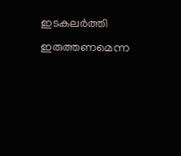ഇടകലര്‍ത്തി ഇരുത്തണമെന്ന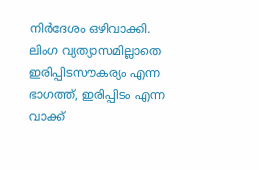നിര്‍ദേശം ഒഴിവാക്കി. ലിംഗ വ്യത്യാസമില്ലാതെ ഇരിപ്പിടസൗകര്യം എന്ന ഭാഗത്ത്, ഇരിപ്പിടം എന്ന വാക്ക്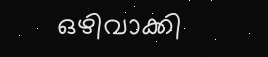ഒഴിവാക്കി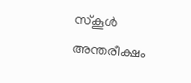സ്‌കൂള്‍ അന്തരീക്ഷം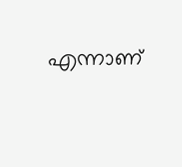എന്നാണ്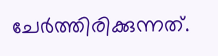ചേര്‍ത്തിരിക്കുന്നത്.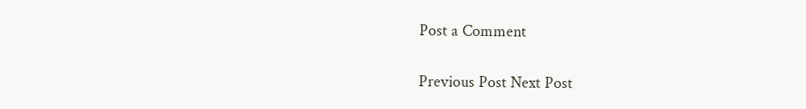Post a Comment

Previous Post Next Post